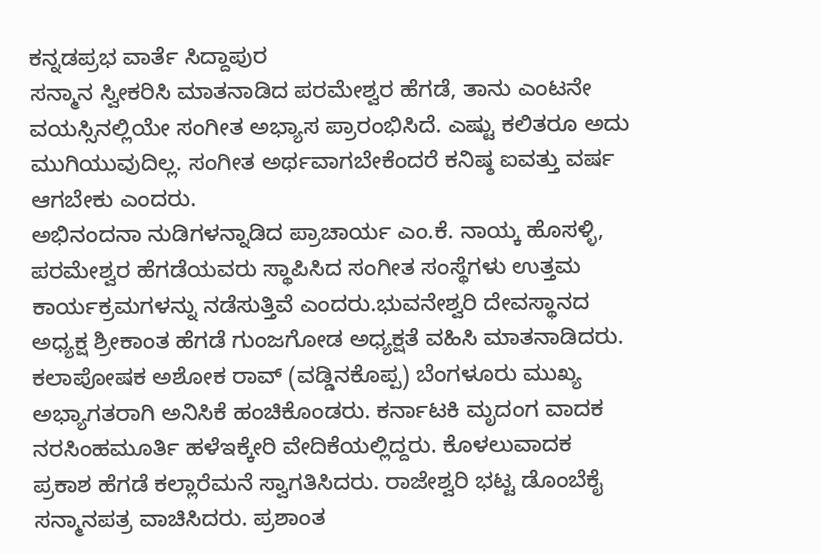ಕನ್ನಡಪ್ರಭ ವಾರ್ತೆ ಸಿದ್ದಾಪುರ
ಸನ್ಮಾನ ಸ್ವೀಕರಿಸಿ ಮಾತನಾಡಿದ ಪರಮೇಶ್ವರ ಹೆಗಡೆ, ತಾನು ಎಂಟನೇ ವಯಸ್ಸಿನಲ್ಲಿಯೇ ಸಂಗೀತ ಅಭ್ಯಾಸ ಪ್ರಾರಂಭಿಸಿದೆ. ಎಷ್ಟು ಕಲಿತರೂ ಅದು ಮುಗಿಯುವುದಿಲ್ಲ. ಸಂಗೀತ ಅರ್ಥವಾಗಬೇಕೆಂದರೆ ಕನಿಷ್ಠ ಐವತ್ತು ವರ್ಷ ಆಗಬೇಕು ಎಂದರು.
ಅಭಿನಂದನಾ ನುಡಿಗಳನ್ನಾಡಿದ ಪ್ರಾಚಾರ್ಯ ಎಂ.ಕೆ. ನಾಯ್ಕ ಹೊಸಳ್ಳಿ, ಪರಮೇಶ್ವರ ಹೆಗಡೆಯವರು ಸ್ಥಾಪಿಸಿದ ಸಂಗೀತ ಸಂಸ್ಥೆಗಳು ಉತ್ತಮ ಕಾರ್ಯಕ್ರಮಗಳನ್ನು ನಡೆಸುತ್ತಿವೆ ಎಂದರು.ಭುವನೇಶ್ವರಿ ದೇವಸ್ಥಾನದ ಅಧ್ಯಕ್ಷ ಶ್ರೀಕಾಂತ ಹೆಗಡೆ ಗುಂಜಗೋಡ ಅಧ್ಯಕ್ಷತೆ ವಹಿಸಿ ಮಾತನಾಡಿದರು. ಕಲಾಪೋಷಕ ಅಶೋಕ ರಾವ್ (ವಡ್ಡಿನಕೊಪ್ಪ) ಬೆಂಗಳೂರು ಮುಖ್ಯ ಅಭ್ಯಾಗತರಾಗಿ ಅನಿಸಿಕೆ ಹಂಚಿಕೊಂಡರು. ಕರ್ನಾಟಕಿ ಮೃದಂಗ ವಾದಕ ನರಸಿಂಹಮೂರ್ತಿ ಹಳೆಇಕ್ಕೇರಿ ವೇದಿಕೆಯಲ್ಲಿದ್ದರು. ಕೊಳಲುವಾದಕ ಪ್ರಕಾಶ ಹೆಗಡೆ ಕಲ್ಲಾರೆಮನೆ ಸ್ವಾಗತಿಸಿದರು. ರಾಜೇಶ್ವರಿ ಭಟ್ಟ ಡೊಂಬೆಕೈ ಸನ್ಮಾನಪತ್ರ ವಾಚಿಸಿದರು. ಪ್ರಶಾಂತ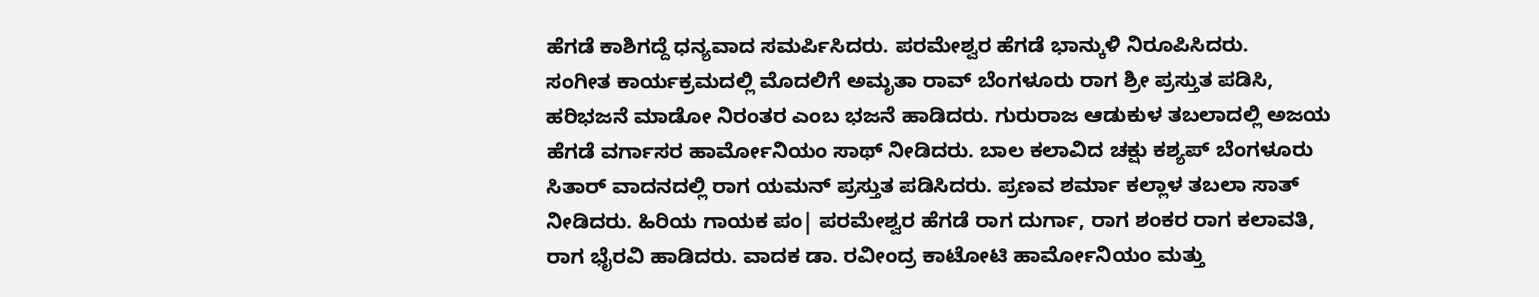ಹೆಗಡೆ ಕಾಶಿಗದ್ದೆ ಧನ್ಯವಾದ ಸಮರ್ಪಿಸಿದರು. ಪರಮೇಶ್ವರ ಹೆಗಡೆ ಭಾನ್ಕುಳಿ ನಿರೂಪಿಸಿದರು.
ಸಂಗೀತ ಕಾರ್ಯಕ್ರಮದಲ್ಲಿ ಮೊದಲಿಗೆ ಅಮೃತಾ ರಾವ್ ಬೆಂಗಳೂರು ರಾಗ ಶ್ರೀ ಪ್ರಸ್ತುತ ಪಡಿಸಿ, ಹರಿಭಜನೆ ಮಾಡೋ ನಿರಂತರ ಎಂಬ ಭಜನೆ ಹಾಡಿದರು. ಗುರುರಾಜ ಆಡುಕುಳ ತಬಲಾದಲ್ಲಿ ಅಜಯ ಹೆಗಡೆ ವರ್ಗಾಸರ ಹಾರ್ಮೋನಿಯಂ ಸಾಥ್ ನೀಡಿದರು. ಬಾಲ ಕಲಾವಿದ ಚಕ್ಷು ಕಶ್ಯಪ್ ಬೆಂಗಳೂರು ಸಿತಾರ್ ವಾದನದಲ್ಲಿ ರಾಗ ಯಮನ್ ಪ್ರಸ್ತುತ ಪಡಿಸಿದರು. ಪ್ರಣವ ಶರ್ಮಾ ಕಲ್ಲಾಳ ತಬಲಾ ಸಾತ್ ನೀಡಿದರು. ಹಿರಿಯ ಗಾಯಕ ಪಂ| ಪರಮೇಶ್ವರ ಹೆಗಡೆ ರಾಗ ದುರ್ಗಾ, ರಾಗ ಶಂಕರ ರಾಗ ಕಲಾವತಿ, ರಾಗ ಭೈರವಿ ಹಾಡಿದರು. ವಾದಕ ಡಾ. ರವೀಂದ್ರ ಕಾಟೋಟಿ ಹಾರ್ಮೋನಿಯಂ ಮತ್ತು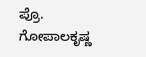ಪ್ರೊ. ಗೋಪಾಲಕೃಷ್ಣ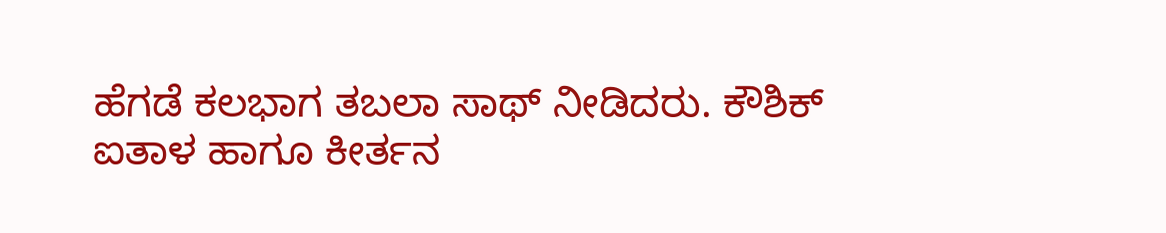ಹೆಗಡೆ ಕಲಭಾಗ ತಬಲಾ ಸಾಥ್ ನೀಡಿದರು. ಕೌಶಿಕ್ ಐತಾಳ ಹಾಗೂ ಕೀರ್ತನ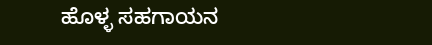ಹೊಳ್ಳ ಸಹಗಾಯನ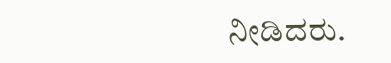ನೀಡಿದರು.